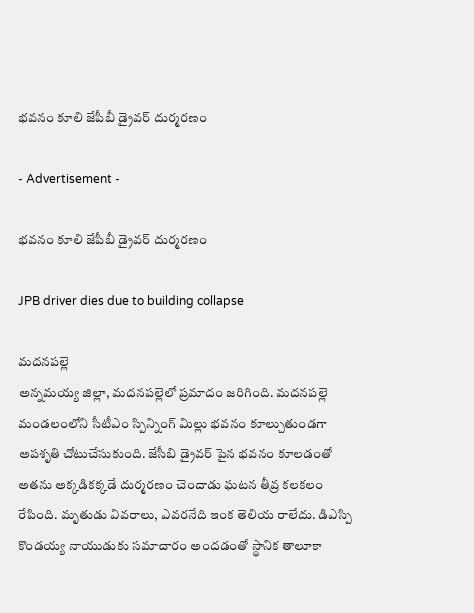భవనం కూలి జేపీబీ డ్రైవర్ దుర్మరణం

- Advertisement -

భవనం కూలి జేపీబీ డ్రైవర్ దుర్మరణం

JPB driver dies due to building collapse

మదనపల్లె
అన్నమయ్య జిల్లా, మదనపల్లెలో ప్రమాదం జరిగింది. మదనపల్లె మండలంలోని సీటీఎం స్పిన్నింగ్ మిల్లు భవనం కూల్చుతుండగా అపశృతి చోటుచేసుకుంది. జేసీబి డ్రైవర్ పైన భవనం కూలడంతో అతను అక్కడికక్కడే దుర్మరణం చెందాడు ఘటన తీవ్ర కలకలం రేపింది. మృతుడు వివరాలు, ఎవరనేది ఇంక తెలియ రాలేదు. డిఎస్పి కొండయ్య నాయుడుకు సమాచారం అందడంతో స్థానిక తాలూకా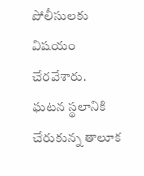పోలీసులకు విషయం చేరవేశారు. ఘటన స్థలానికి చేరుకున్న తాలూక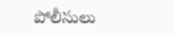పోలీసులు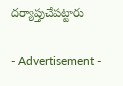దర్యాప్తుచేపట్టారు

- Advertisement -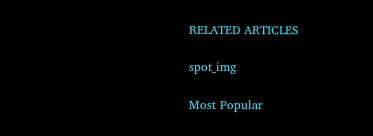RELATED ARTICLES

spot_img

Most Popular